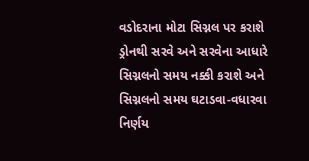વડોદરાના મોટા સિગ્નલ પર કરાશે ડ્રોનથી સરવે અને સરવેના આધારે સિગ્નલનો સમય નક્કી કરાશે અને સિગ્નલનો સમય ઘટાડવા-વધારવા નિર્ણય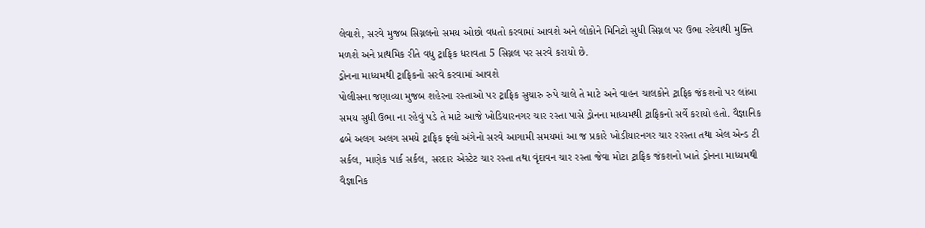લેવાશે, સરવે મુજબ સિગ્નલનો સમય ઓછો વધતો કરવામાં આવશે અને લોકોને મિનિટો સુધી સિગ્નલ પર ઉભા રહેવાથી મુક્તિ મળશે અને પ્રાથમિક રીતે વધુ ટ્રાફિક ધરાવતા 5 સિગ્નલ પર સરવે કરાયો છે.
ડ્રોનના માધ્યમથી ટ્રાફિકનો સરવે કરવામાં આવશે
પોલીસના જણાવ્યા મુજબ શહેરના રસ્તાઓ પર ટ્રાફિક સુચારુ રુપે ચાલે તે માટે અને વાહન ચાલકોને ટ્રાફિક જંકશનો પર લાંબા સમય સુધી ઉભા ના રહેવું પડે તે માટે આજે ખોડિયારનગર ચાર રસ્તા પાસે ડ્રોનના માધ્યમથી ટ્રાફિકનો સર્વે કરાયો હતો. વૈજ્ઞાનિક ઢબે અલગ અલગ સમયે ટ્રાફિક ફ્લો અંગેનો સરવે આગામી સમયમાં આ જ પ્રકારે ખોડીયારનગર ચાર રરસ્તા તથા એલ એન્ડ ટી સર્કલ, માણેક પાર્ક સર્કલ, સરદાર એસ્ટેટ ચાર રસ્તા તથા વૃંદાવન ચાર રસ્તા જેવા મોટા ટ્રાફિક જંકશનો ખાતે ડ્રોનના માધ્યમથી વૈજ્ઞાનિક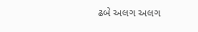ઢબે અલગ અલગ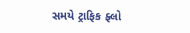સમયે ટ્રાફિક ફ્લો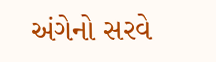અંગેનો સરવે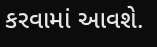કરવામાં આવશે.